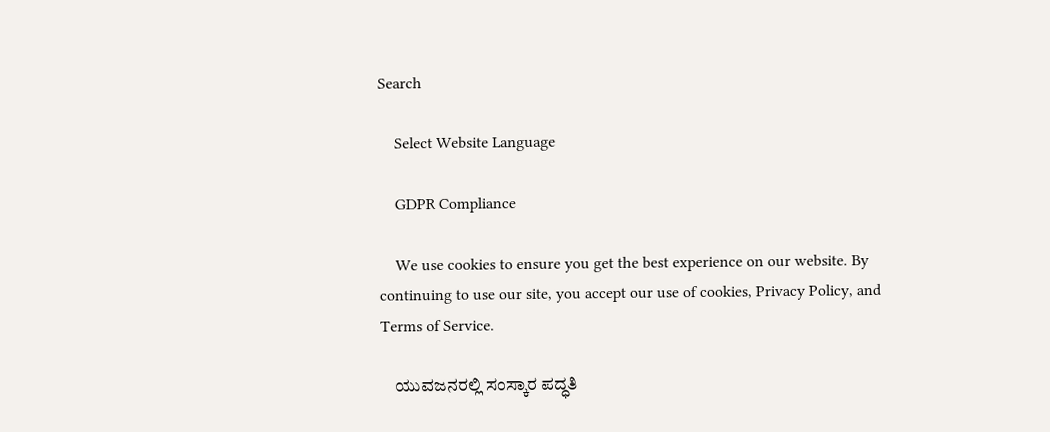Search

    Select Website Language

    GDPR Compliance

    We use cookies to ensure you get the best experience on our website. By continuing to use our site, you accept our use of cookies, Privacy Policy, and Terms of Service.

    ಯುವಜನರಲ್ಲಿ ಸಂಸ್ಕಾರ ಪದ್ಧತಿ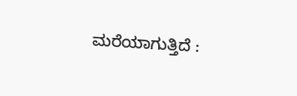ಮರೆಯಾಗುತ್ತಿದೆ :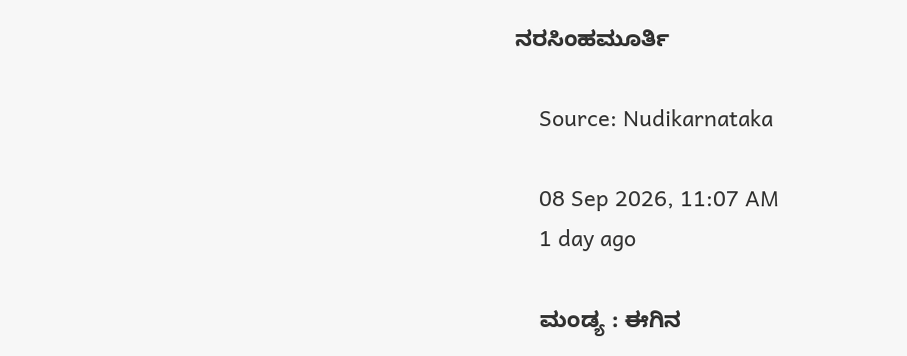ನರಸಿಂಹಮೂರ್ತಿ

    Source: Nudikarnataka

    08 Sep 2026, 11:07 AM
    1 day ago

    ಮಂಡ್ಯ : ಈಗಿನ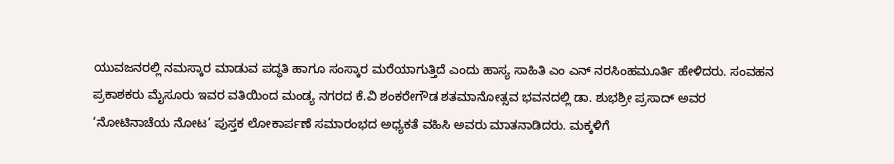ಯುವಜನರಲ್ಲಿ ನಮಸ್ಕಾರ ಮಾಡುವ ಪದ್ಧತಿ ಹಾಗೂ ಸಂಸ್ಕಾರ ಮರೆಯಾಗುತ್ತಿದೆ ಎಂದು ಹಾಸ್ಯ ಸಾಹಿತಿ ಎಂ ಎನ್ ನರಸಿಂಹಮೂರ್ತಿ ಹೇಳಿದರು. ಸಂವಹನ ಪ್ರಕಾಶಕರು ಮೈಸೂರು ಇವರ ವತಿಯಿಂದ ಮಂಡ್ಯ ನಗರದ ಕೆ.ವಿ ಶಂಕರೇಗೌಡ ಶತಮಾನೋತ್ಸವ ಭವನದಲ್ಲಿ ಡಾ. ಶುಭಶ್ರೀ ಪ್ರಸಾದ್ ಅವರ ‘ನೋಟಿನಾಚೆಯ ನೋಟ’ ಪುಸ್ತಕ ಲೋಕಾರ್ಪಣೆ ಸಮಾರಂಭದ ಅಧ್ಯಕತೆ ವಹಿಸಿ ಅವರು ಮಾತನಾಡಿದರು. ಮಕ್ಕಳಿಗೆ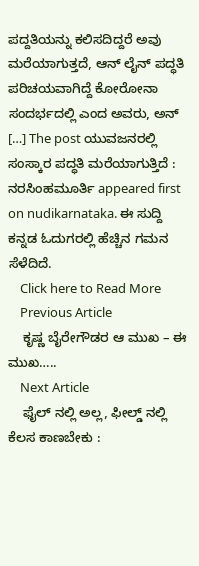ಪದ್ದತಿಯನ್ನು ಕಲಿಸದಿದ್ದರೆ ಅವು ಮರೆಯಾಗುತ್ತದೆ, ಆನ್ ಲೈನ್ ಪದ್ಧತಿ ಪರಿಚಯವಾಗಿದ್ದೆ ಕೋರೋನಾ ಸಂದರ್ಭದಲ್ಲಿ ಎಂದ ಅವರು, ಅನ್ […] The post ಯುವಜನರಲ್ಲಿ ಸಂಸ್ಕಾರ ಪದ್ಧತಿ ಮರೆಯಾಗುತ್ತಿದೆ : ನರಸಿಂಹಮೂರ್ತಿ appeared first on nudikarnataka. ಈ ಸುದ್ದಿ ಕನ್ನಡ ಓದುಗರಲ್ಲಿ ಹೆಚ್ಚಿನ ಗಮನ ಸೆಳೆದಿದೆ.
    Click here to Read More
    Previous Article
    ಕೃಷ್ಣ ಬೈರೇಗೌಡರ ಆ ಮುಖ – ಈ ಮುಖ…..
    Next Article
    ಫೈಲ್ ನಲ್ಲಿ ಅಲ್ಲ, ಫೀಲ್ಡ್ ನಲ್ಲಿ ಕೆಲಸ ಕಾಣಬೇಕು :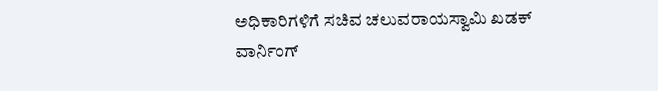ಅಧಿಕಾರಿಗಳಿಗೆ ಸಚಿವ ಚಲುವರಾಯಸ್ವಾಮಿ ಖಡಕ್ ವಾರ್ನಿಂಗ್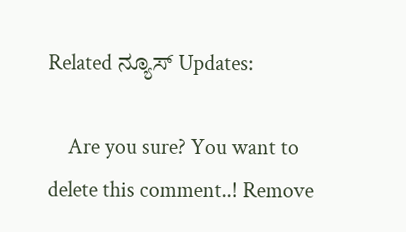Related ನ್ಯೂಸ್ Updates:

    Are you sure? You want to delete this comment..! Remove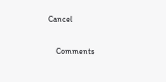Cancel

    Comments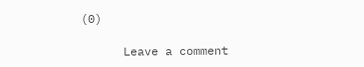(0)

      Leave a comment